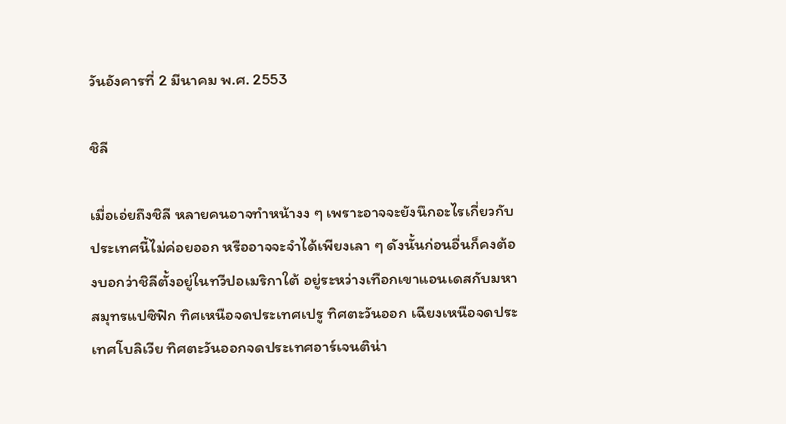วันอังคารที่ 2 มีนาคม พ.ศ. 2553

ชิลี

เมื่อเอ่ยถึงชิลี หลายคนอาจทำหน้างง ๆ เพราะอาจจะยังนึกอะไรเกี่ยวกับประเทศนี้ไม่ค่อยออก หรืออาจจะจำได้เพียงเลา ๆ ดังนั้นก่อนอื่นก็คงต้องบอกว่าชิลีตั้งอยู่ในทวีปอเมริกาใต้ อยู่ระหว่างเทือกเขาแอนเดสกับมหาสมุทรแปซิฟิก ทิศเหนือจดประเทศเปรู ทิศตะวันออก เฉียงเหนือจดประเทศโบลิเวีย ทิศตะวันออกจดประเทศอาร์เจนติน่า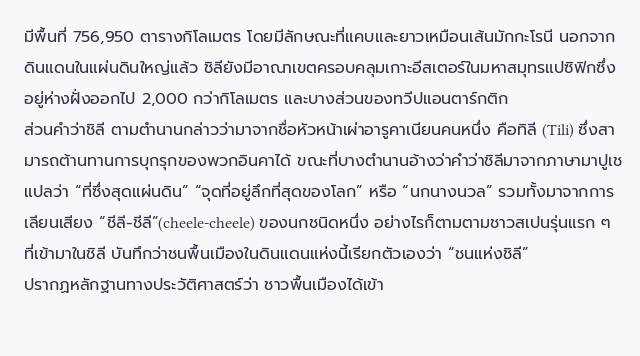มีพื้นที่ 756,950 ตารางกิโลเมตร โดยมีลักษณะที่แคบและยาวเหมือนเส้นมักกะโรนี นอกจากดินแดนในแผ่นดินใหญ่แล้ว ชิลียังมีอาณาเขตครอบคลุมเกาะอีสเตอร์ในมหาสมุทรแปซิฟิกซึ่งอยู่ห่างฝั่งออกไป 2,000 กว่ากิโลเมตร และบางส่วนของทวีปแอนตาร์กติก
ส่วนคำว่าชิลี ตามตำนานกล่าวว่ามาจากชื่อหัวหน้าเผ่าอารูคาเนียนคนหนึ่ง คือทิลี (Tili) ซึ่งสามารถต้านทานการบุกรุกของพวกอินคาได้ ขณะที่บางตำนานอ้างว่าคำว่าชิลีมาจากภาษามาปูเช แปลว่า “ที่ซึ่งสุดแผ่นดิน” “จุดที่อยู่ลึกที่สุดของโลก” หรือ “นกนางนวล” รวมทั้งมาจากการเลียนเสียง “ชีลี-ชีลี”(cheele-cheele) ของนกชนิดหนึ่ง อย่างไรก็ตามตามชาวสเปนรุ่นแรก ๆ ที่เข้ามาในชิลี บันทึกว่าชนพื้นเมืองในดินแดนแห่งนี้เรียกตัวเองว่า “ชนแห่งชิลี”
ปรากฏหลักฐานทางประวัติศาสตร์ว่า ชาวพื้นเมืองได้เข้า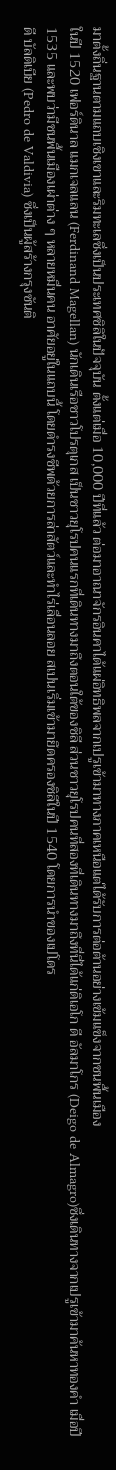มาตั้งถิ่นฐานตามแถบเชิงเขาและริมทะเลซึ่งเป็นประเทศชิลิในปัจจุบัน ตั้งแต่เมื่อ 10,000 ปีที่แล้ว ต่อมาอาณาจักรอินคาได้แผ่อิทธิพลจากเปรูเข้ามาทางภาคเหนือแต่ได้รับการต่อต้านอย่างเข้มแข็งจากชนพื้นเมือง
ในปี 1520 เฟอร์ดินาล แมกเจลแลน (Ferdinand Magellan) นักเดินเรือชาวโปรตุเกส เป็นชาวยุโรปคนแรกที่เดินทางมาถึงตอนใต้ของชิลี ส่วนชาวยุโรปคนที่สองที่เดินทางมาถึงที่นี่ได้แก่ดิเอโก ดี อัลมาโกร (Deigo de Almagro)ซึ่งเดินทางจากเปรูเข้ามาค้นหาทองคำ เมื่อปี 1535 และพบว่ามีชนพื้นเมืองเผ่าต่าง ๆ หลายหมื่นคน อาศัยอยู่ในแถบนี้ โดยดำรงชีพด้วยการล่าสัตว์และทำไร่เลื่อนลอย สเปนเริ่มเข้ามายึดครองชิลีในปี 1540 โดยการนำของเปโดร
ดี บัลดิเบีย (Pedro de Valdivia) ซึ่งเป็นผู้สร้างกรุงซันติ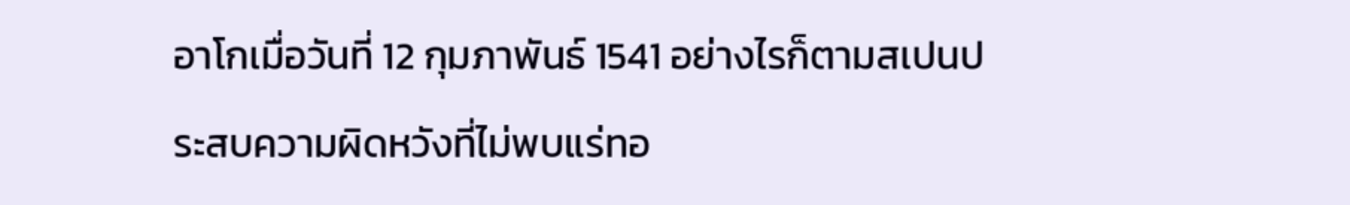อาโกเมื่อวันที่ 12 กุมภาพันธ์ 1541 อย่างไรก็ตามสเปนประสบความผิดหวังที่ไม่พบแร่ทอ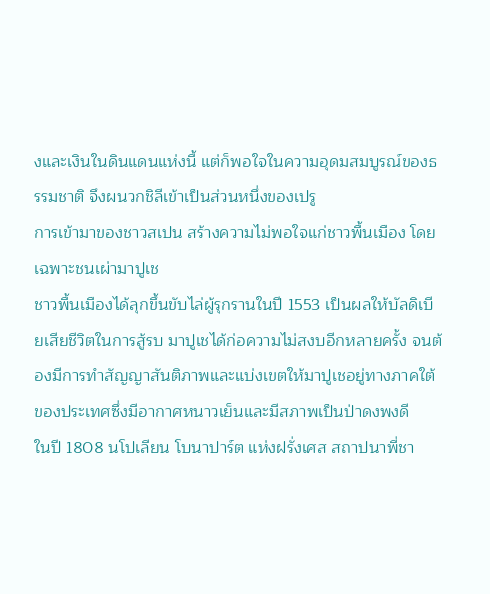งและเงินในดินแดนแห่งนี้ แต่ก็พอใจในความอุดมสมบูรณ์ของธรรมชาติ จึงผนวกชิลีเข้าเป็นส่วนหนึ่งของเปรู
การเข้ามาของชาวสเปน สร้างความไม่พอใจแก่ชาวพื้นเมือง โดยเฉพาะชนเผ่ามาปูเช
ชาวพื้นเมืองได้ลุกขึ้นขับไล่ผู้รุกรานในปี 1553 เป็นผลให้บัลดิเบียเสียชีวิตในการสู้รบ มาปูเชได้ก่อความไม่สงบอีกหลายครั้ง จนต้องมีการทำสัญญาสันติภาพและแบ่งเขตให้มาปูเชอยู่ทางภาคใต้ของประเทศซึ่งมีอากาศหนาวเย็นและมีสภาพเป็นป่าดงพงดี
ในปี 1808 นโปเลียน โบนาปาร์ต แห่งฝรั่งเศส สถาปนาพี่ชา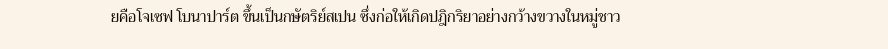ยคือโจเซฟ โบนาปาร์ต ขึ้นเป็นกษัตริย์สเปน ซึ่งก่อให้เกิดปฎิกริยาอย่างกว้างขวางในหมู่ชาว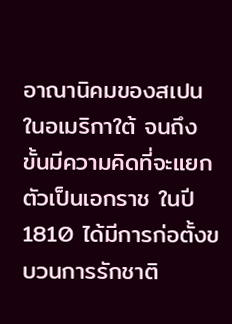อาณานิคมของสเปนในอเมริกาใต้ จนถึงขั้นมีความคิดที่จะแยกตัวเป็นเอกราช ในปี 1810 ได้มีการก่อตั้งขบวนการรักชาติ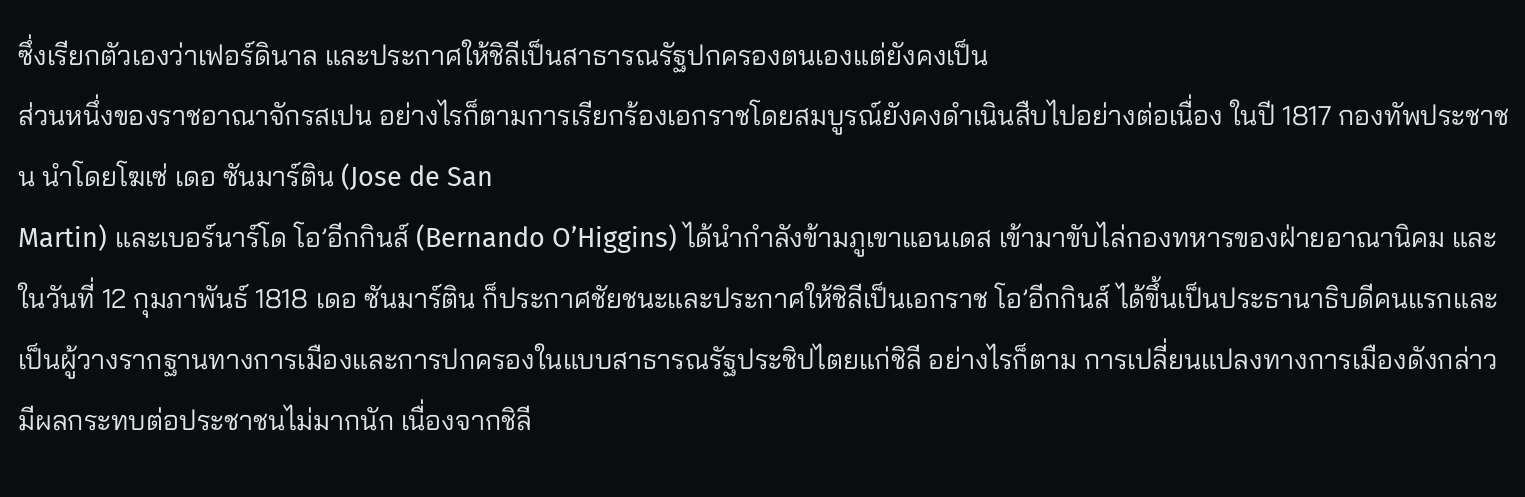ซึ่งเรียกตัวเองว่าเฟอร์ดินาล และประกาศให้ชิลีเป็นสาธารณรัฐปกครองตนเองแต่ยังคงเป็น
ส่วนหนึ่งของราชอาณาจักรสเปน อย่างไรก็ตามการเรียกร้องเอกราชโดยสมบูรณ์ยังคงดำเนินสืบไปอย่างต่อเนื่อง ในปี 1817 กองทัพประชาชน นำโดยโฆเซ่ เดอ ซันมาร์ติน (Jose de San
Martin) และเบอร์นาร์โด โอ’อีกกินส์ (Bernando O’Higgins) ได้นำกำลังข้ามภูเขาแอนเดส เข้ามาขับไล่กองทหารของฝ่ายอาณานิคม และในวันที่ 12 กุมภาพันธ์ 1818 เดอ ซันมาร์ติน ก็ประกาศชัยชนะและประกาศให้ชิลีเป็นเอกราช โอ’อีกกินส์ ได้ขึ้นเป็นประธานาธิบดีคนแรกและเป็นผู้วางรากฐานทางการเมืองและการปกครองในแบบสาธารณรัฐประชิปไตยแก่ชิลี อย่างไรก็ตาม การเปลี่ยนแปลงทางการเมืองดังกล่าว มีผลกระทบต่อประชาชนไม่มากนัก เนื่องจากชิลี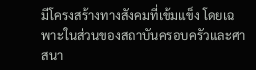มีโครงสร้างทางสังคมที่เข้มแข็ง โดยเฉพาะในส่วนของสถาบันครอบครัวและศาสนา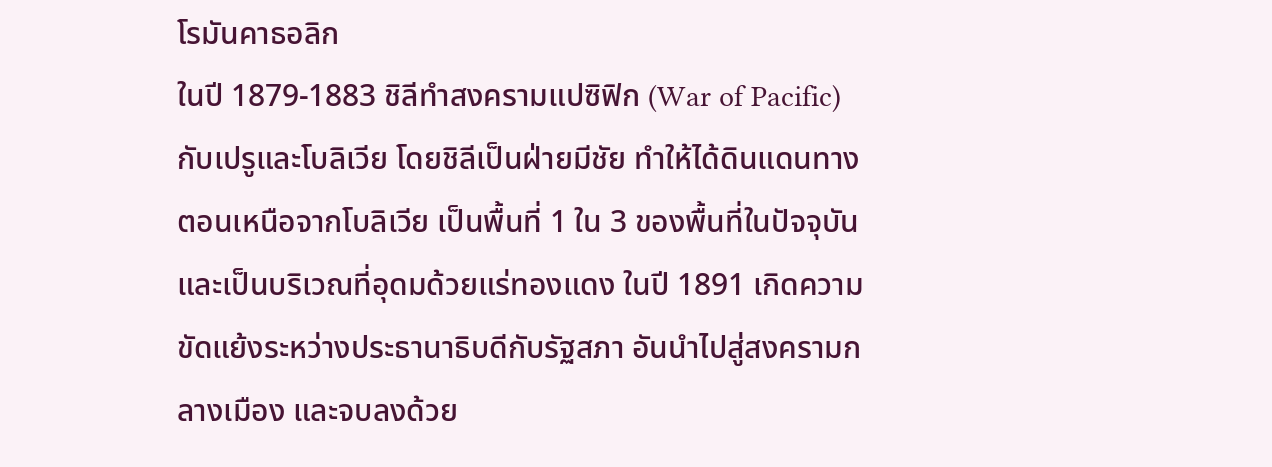โรมันคาธอลิก
ในปี 1879-1883 ชิลีทำสงครามแปซิฟิก (War of Pacific) กับเปรูและโบลิเวีย โดยชิลีเป็นฝ่ายมีชัย ทำให้ได้ดินแดนทางตอนเหนือจากโบลิเวีย เป็นพื้นที่ 1 ใน 3 ของพื้นที่ในปัจจุบัน และเป็นบริเวณที่อุดมด้วยแร่ทองแดง ในปี 1891 เกิดความขัดแย้งระหว่างประธานาธิบดีกับรัฐสภา อันนำไปสู่สงครามกลางเมือง และจบลงด้วย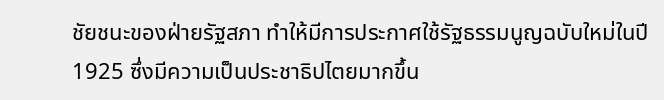ชัยชนะของฝ่ายรัฐสภา ทำให้มีการประกาศใช้รัฐธรรมนูญฉบับใหม่ในปี 1925 ซึ่งมีความเป็นประชาธิปไตยมากขึ้น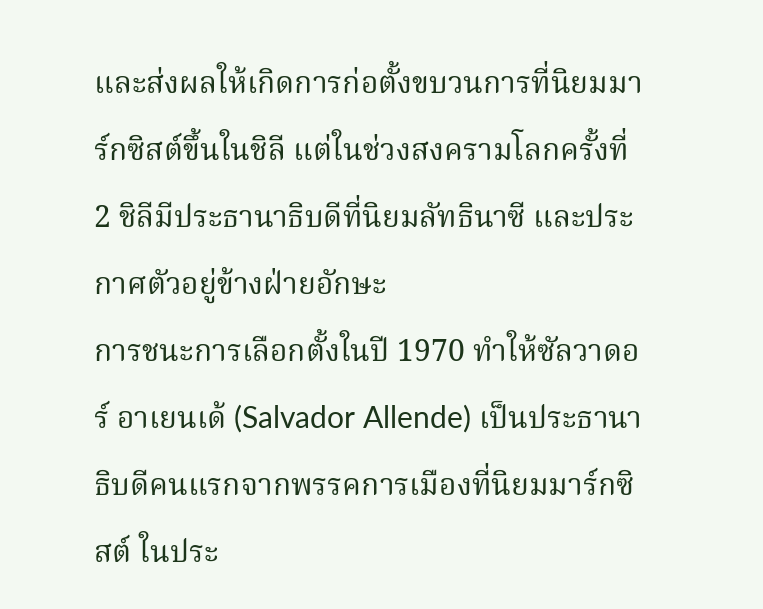และส่งผลให้เกิดการก่อตั้งขบวนการที่นิยมมาร์กซิสต์ขึ้นในชิลี แต่ในช่วงสงครามโลกครั้งที่ 2 ชิลีมีประธานาธิบดีที่นิยมลัทธินาซี และประกาศตัวอยู่ข้างฝ่ายอักษะ
การชนะการเลือกตั้งในปี 1970 ทำให้ซัลวาดอร์ อาเยนเด้ (Salvador Allende) เป็นประธานาธิบดีคนแรกจากพรรคการเมืองที่นิยมมาร์กซิสต์ ในประ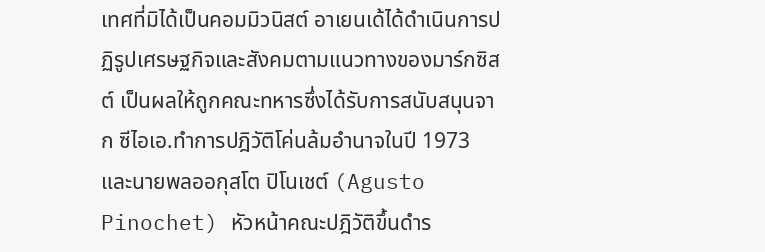เทศที่มิได้เป็นคอมมิวนิสต์ อาเยนเด้ได้ดำเนินการปฏิรูปเศรษฐกิจและสังคมตามแนวทางของมาร์กซิสต์ เป็นผลให้ถูกคณะทหารซึ่งได้รับการสนับสนุนจาก ซีไอเอ.ทำการปฎิวัติโค่นล้มอำนาจในปี 1973 และนายพลออกุสโต ปิโนเชต์ (Agusto Pinochet) หัวหน้าคณะปฎิวัติขึ้นดำร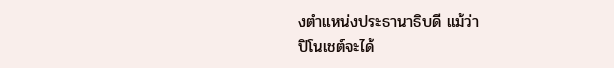งตำแหน่งประธานาธิบดี แม้ว่า
ปิโนเชต์จะได้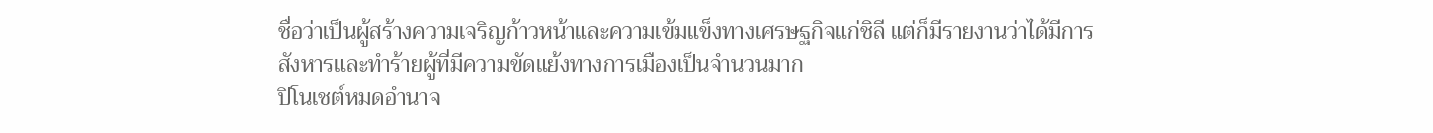ชื่อว่าเป็นผู้สร้างความเจริญก้าวหน้าและความเข้มแข็งทางเศรษฐกิจแก่ชิลี แต่ก็มีรายงานว่าได้มีการสังหารและทำร้ายผู้ที่มีความขัดแย้งทางการเมืองเป็นจำนวนมาก
ปิโนเชต์หมดอำนาจ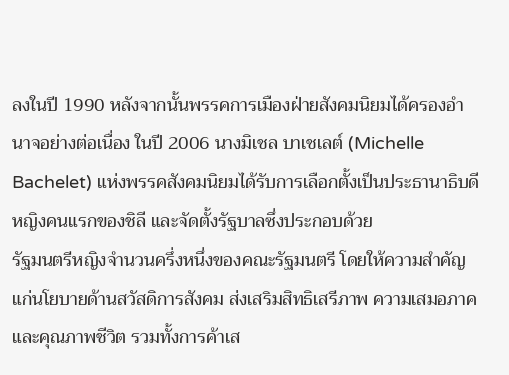ลงในปี 1990 หลังจากนั้นพรรคการเมืองฝ่ายสังคมนิยมได้ครองอำนาจอย่างต่อเนื่อง ในปี 2006 นางมิเชล บาเชเลต์ (Michelle Bachelet) แห่งพรรคสังคมนิยมได้รับการเลือกตั้งเป็นประธานาธิบดีหญิงคนแรกของชิลี และจัดตั้งรัฐบาลซึ่งประกอบด้วย
รัฐมนตรีหญิงจำนวนครึ่งหนึ่งของคณะรัฐมนตรี โดยให้ความสำคัญแก่นโยบายด้านสวัสดิการสังคม ส่งเสริมสิทธิเสรีภาพ ความเสมอภาค และคุณภาพชีวิต รวมทั้งการค้าเส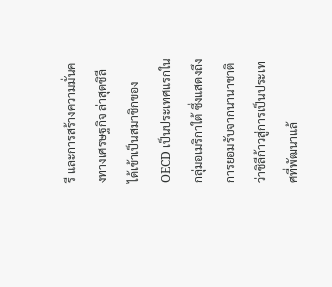รี และการสร้างความมั่นคงทางเศรษฐกิจ ล่าสุดชิลีได้เข้าเป็นสมาชิกของ OECD เป็นประเทศแรกในกลุ่มอเมริกาใต้ ซึ่งแสดงถึงการยอมรับจากนานาชาติว่าชิลีก้าวสู่การเป็นประเทศที่พัฒนาแล้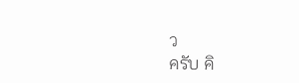ว
ครับ คิ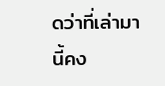ดว่าที่เล่ามานี้คง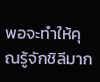พอจะทำให้คุณรู้จักชิลีมาก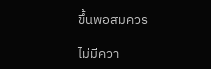ขึ้นพอสมควร

ไม่มีควา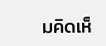มคิดเห็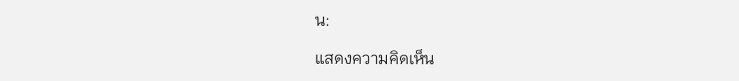น:

แสดงความคิดเห็น